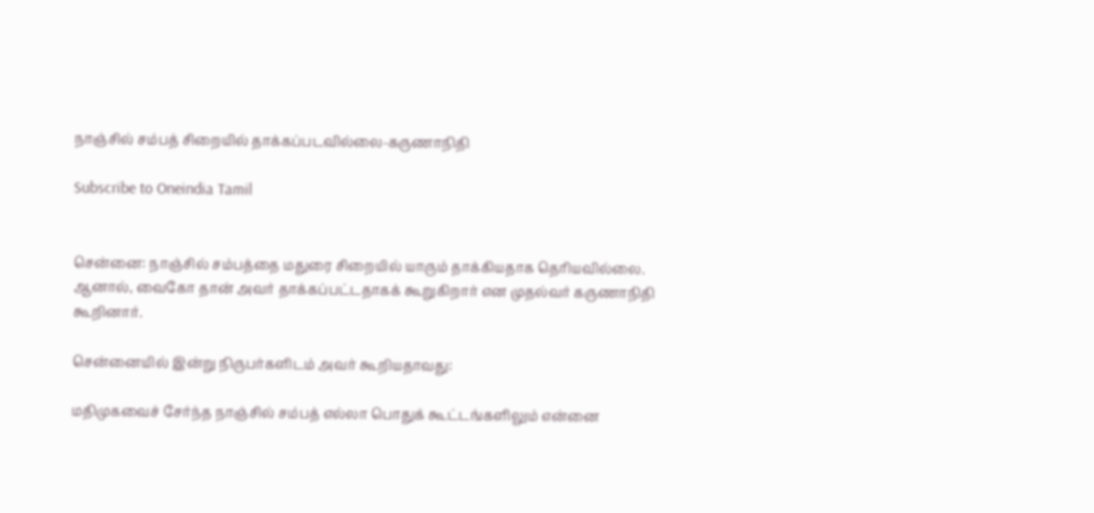நாஞ்சில் சம்பத் சிறையில் தாக்கப்படவில்லை-கருணாநிதி

Subscribe to Oneindia Tamil


சென்னை: நாஞ்சில் சம்பத்தை மதுரை சிறையில் யாரும் தாக்கியதாக தெரியவில்லை. ஆனால், வைகோ தான் அவர் தாக்கப்பட்டதாகக் கூறுகிறார் என முதல்வர் கருணாநிதி கூறினார்.

சென்னையில் இன்று நிருபர்களிடம் அவர் கூறியதாவது:

மதிமுகவைச் சேர்ந்த நாஞ்சில் சம்பத் எல்லா பொதுக் கூட்டங்களிலும் என்னை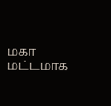மகா மட்டமாக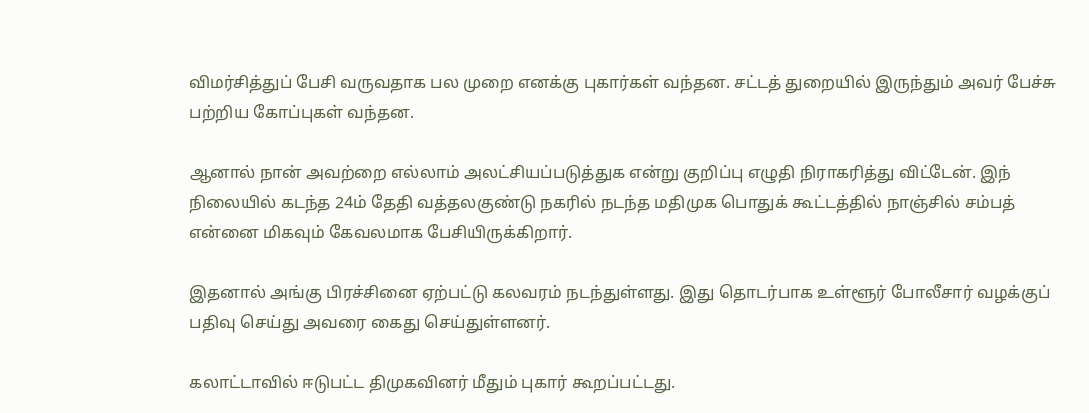விமர்சித்துப் பேசி வருவதாக பல முறை எனக்கு புகார்கள் வந்தன. சட்டத் துறையில் இருந்தும் அவர் பேச்சு பற்றிய கோப்புகள் வந்தன.

ஆனால் நான் அவற்றை எல்லாம் அலட்சியப்படுத்துக என்று குறிப்பு எழுதி நிராகரித்து விட்டேன். இந் நிலையில் கடந்த 24ம் தேதி வத்தலகுண்டு நகரில் நடந்த மதிமுக பொதுக் கூட்டத்தில் நாஞ்சில் சம்பத் என்னை மிகவும் கேவலமாக பேசியிருக்கிறார்.

இதனால் அங்கு பிரச்சினை ஏற்பட்டு கலவரம் நடந்துள்ளது. இது தொடர்பாக உள்ளூர் போலீசார் வழக்குப் பதிவு செய்து அவரை கைது செய்துள்ளனர்.

கலாட்டாவில் ஈடுபட்ட திமுகவினர் மீதும் புகார் கூறப்பட்டது.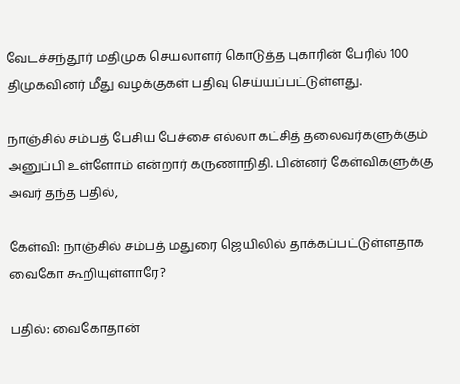வேடச்சந்தூர் மதிமுக செயலாளர் கொடுத்த புகாரின் பேரில் 100 திமுகவினர் மீது வழக்குகள் பதிவு செய்யப்பட்டுள்ளது.

நாஞ்சில் சம்பத் பேசிய பேச்சை எல்லா கட்சித் தலைவர்களுக்கும் அனுப்பி உள்ளோம் என்றார் கருணாநிதி. பின்னர் கேள்விகளுக்கு அவர் தந்த பதில்,

கேள்வி: நாஞ்சில் சம்பத் மதுரை ஜெயிலில் தாக்கப்பட்டுள்ளதாக வைகோ கூறியுள்ளாரே?

பதில்: வைகோதான்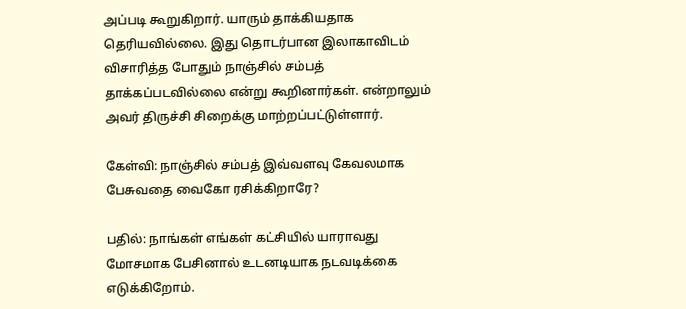அப்படி கூறுகிறார். யாரும் தாக்கியதாக தெரியவில்லை. இது தொடர்பான இலாகாவிடம் விசாரித்த போதும் நாஞ்சில் சம்பத் தாக்கப்படவில்லை என்று கூறினார்கள். என்றாலும் அவர் திருச்சி சிறைக்கு மாற்றப்பட்டுள்ளார்.

கேள்வி: நாஞ்சில் சம்பத் இவ்வளவு கேவலமாக பேசுவதை வைகோ ரசிக்கிறாரே?

பதில்: நாங்கள் எங்கள் கட்சியில் யாராவது மோசமாக பேசினால் உடனடியாக நடவடிக்கை எடுக்கிறோம்.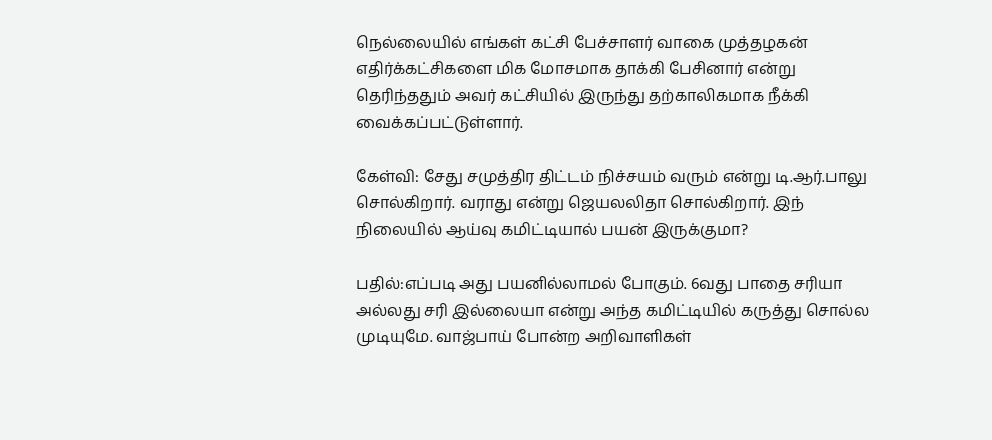நெல்லையில் எங்கள் கட்சி பேச்சாளர் வாகை முத்தழகன் எதிர்க்கட்சிகளை மிக மோசமாக தாக்கி பேசினார் என்று தெரிந்ததும் அவர் கட்சியில் இருந்து தற்காலிகமாக நீக்கி வைக்கப்பட்டுள்ளார்.

கேள்வி: சேது சமுத்திர திட்டம் நிச்சயம் வரும் என்று டி.ஆர்.பாலு சொல்கிறார். வராது என்று ஜெயலலிதா சொல்கிறார். இந் நிலையில் ஆய்வு கமிட்டியால் பயன் இருக்குமா?

பதில்:எப்படி அது பயனில்லாமல் போகும். 6வது பாதை சரியா அல்லது சரி இல்லையா என்று அந்த கமிட்டியில் கருத்து சொல்ல முடியுமே. வாஜ்பாய் போன்ற அறிவாளிகள்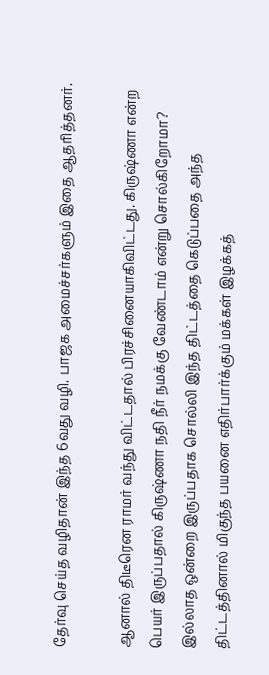தேர்வு செய்த வழிதான் இந்த 6வது வழி. பாஜக அமைச்சர்களும் இதை ஆதரித்தனர்.

ஆனால் திடீரென ராமர் வந்து விட்டதால் பிரச்சினையாகிவிட்டது. கிருஷ்ணா என்ற பெயர் இருப்பதால் கிருஷ்ணா நதி நீர் நமக்கு வேண்டாம் என்று சொல்கிறோமா? இல்லாத ஒன்றை இருப்பதாக சொல்லி இந்த திட்டத்தை கெடுப்பதை அந்த திட்டத்தினால் மிகுந்த பயனை எதிர்பார்க்கும் மக்கள் இழக்கத்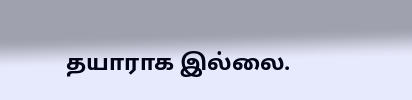தயாராக இல்லை.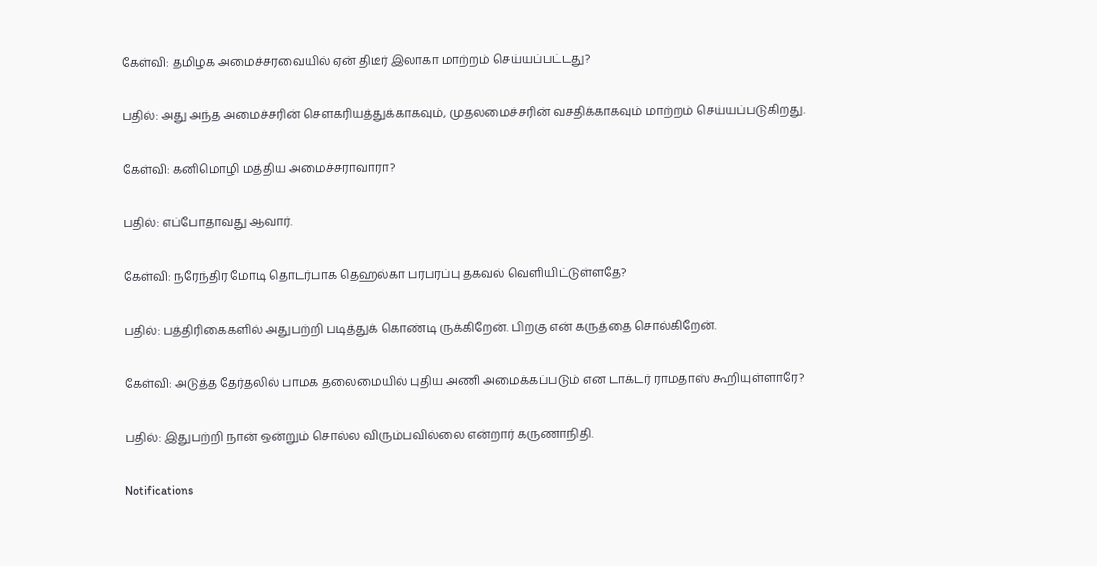கேள்வி: தமிழக அமைச்சரவையில் ஏன் திடீர் இலாகா மாற்றம் செய்யப்பட்டது?

பதில்: அது அந்த அமைச்சரின் செளகரியத்துக்காகவும், முதலமைச்சரின் வசதிக்காகவும் மாற்றம் செய்யப்படுகிறது.

கேள்வி: கனிமொழி மத்திய அமைச்சராவாரா?

பதில்: எப்போதாவது ஆவார்.

கேள்வி: நரேந்திர மோடி தொடர்பாக தெஹல்கா பரபரப்பு தகவல் வெளியிட்டுள்ளதே?

பதில்: பத்திரிகைகளில் அதுபற்றி படித்துக் கொண்டி ருக்கிறேன். பிறகு என் கருத்தை சொல்கிறேன்.

கேள்வி: அடுத்த தேர்தலில் பாமக தலைமையில் புதிய அணி அமைக்கப்படும் என டாக்டர் ராமதாஸ் கூறியுள்ளாரே?

பதில்: இதுபற்றி நான் ஒன்றும் சொல்ல விரும்பவில்லை என்றார் கருணாநிதி.

Notifications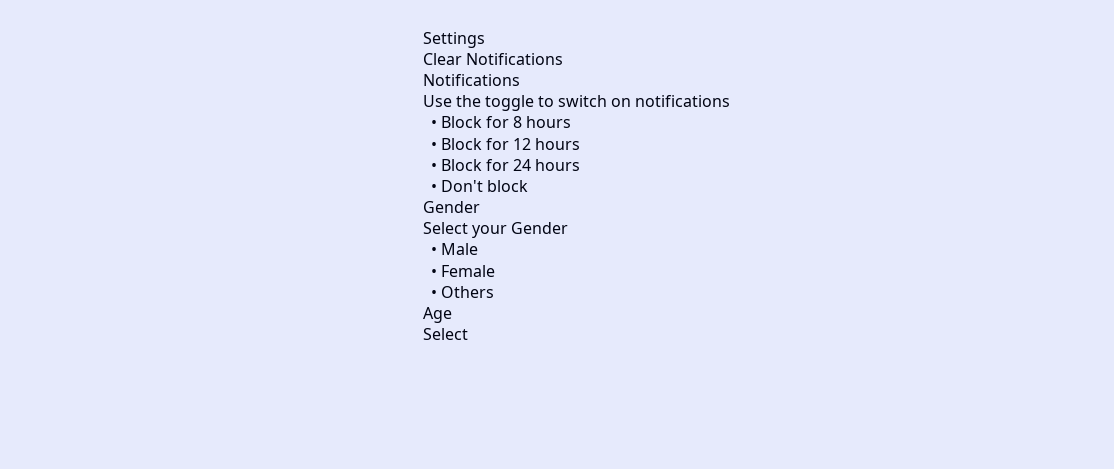Settings
Clear Notifications
Notifications
Use the toggle to switch on notifications
  • Block for 8 hours
  • Block for 12 hours
  • Block for 24 hours
  • Don't block
Gender
Select your Gender
  • Male
  • Female
  • Others
Age
Select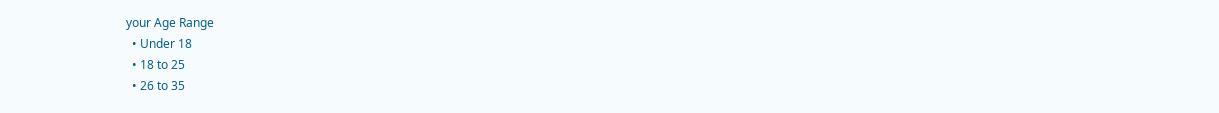your Age Range
  • Under 18
  • 18 to 25
  • 26 to 35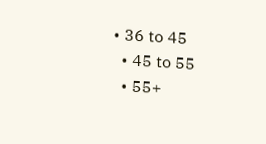• 36 to 45
  • 45 to 55
  • 55+